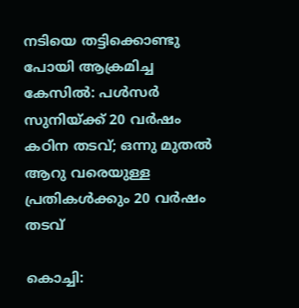നടിയെ തട്ടിക്കൊണ്ടു പോയി ആക്രമിച്ച കേസിൽ: പൾസർ സുനിയ്ക്ക് 20 വർഷം കഠിന തടവ്; ഒന്നു മുതൽ ആറു വരെയുള്ള പ്രതികൾക്കും 20 വർഷം തടവ്

കൊച്ചി: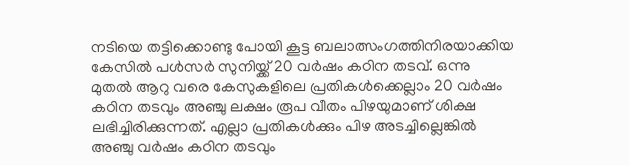നടിയെ തട്ടിക്കൊണ്ടു പോയി കൂട്ട ബലാത്സംഗത്തിനിരയാക്കിയ കേസിൽ പൾസർ സുനിയ്ക്ക് 20 വർഷം കഠിന തടവ്. ഒന്നു മുതൽ ആറു വരെ കേസുകളിലെ പ്രതികൾക്കെല്ലാം 20 വർഷം കഠിന തടവും അഞ്ചു ലക്ഷം രൂപ വീതം പിഴയുമാണ് ശിക്ഷ ലഭിച്ചിരിക്കുന്നത്. എല്ലാ പ്രതികൾക്കും പിഴ അടച്ചില്ലെങ്കിൽ അഞ്ചു വർഷം കഠിന തടവും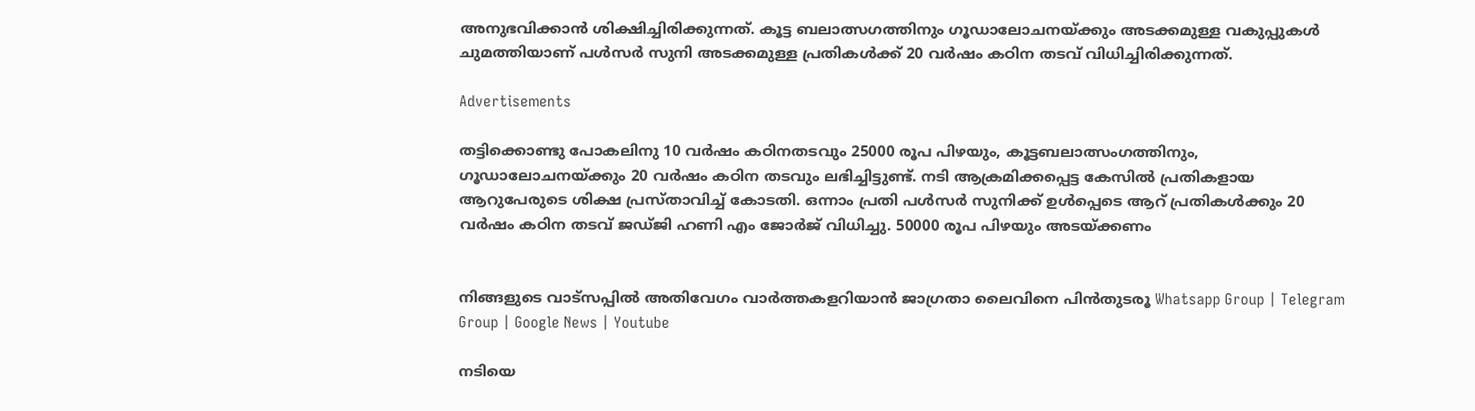അനുഭവിക്കാൻ ശിക്ഷിച്ചിരിക്കുന്നത്. കൂട്ട ബലാത്സഗത്തിനും ഗൂഡാലോചനയ്ക്കും അടക്കമുള്ള വകുപ്പുകൾ ചുമത്തിയാണ് പൾസർ സുനി അടക്കമുള്ള പ്രതികൾക്ക് 20 വർഷം കഠിന തടവ് വിധിച്ചിരിക്കുന്നത്.

Advertisements

തട്ടിക്കൊണ്ടു പോകലിനു 10 വർഷം കഠിനതടവും 25000 രൂപ പിഴയും, കൂട്ടബലാത്സംഗത്തിനും, ഗൂഡാലോചനയ്ക്കും 20 വർഷം കഠിന തടവും ലഭിച്ചിട്ടുണ്ട്. നടി ആക്രമിക്കപ്പെട്ട കേസിൽ പ്രതികളായ ആറുപേരുടെ ശിക്ഷ പ്രസ്താവിച്ച് കോടതി. ഒന്നാം പ്രതി പൾസർ സുനിക്ക് ഉൾപ്പെടെ ആറ് പ്രതികൾക്കും 20 വർഷം കഠിന തടവ് ജഡ്ജി ഹണി എം ജോർജ് വിധിച്ചു. 50000 രൂപ പിഴയും അടയ്ക്കണം


നിങ്ങളുടെ വാട്സപ്പിൽ അതിവേഗം വാർത്തകളറിയാൻ ജാഗ്രതാ ലൈവിനെ പിൻതുടരൂ Whatsapp Group | Telegram Group | Google News | Youtube

നടിയെ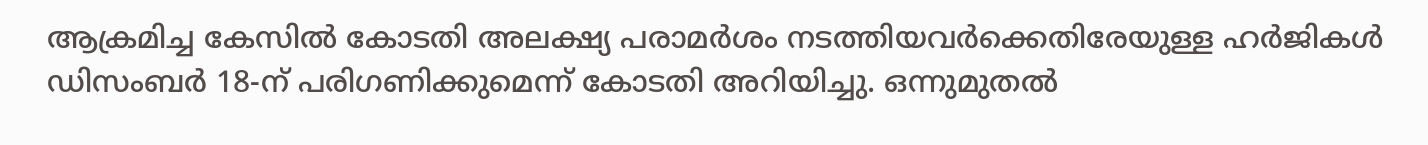ആക്രമിച്ച കേസിൽ കോടതി അലക്ഷ്യ പരാമർശം നടത്തിയവർക്കെതിരേയുള്ള ഹർജികൾ ഡിസംബർ 18-ന് പരിഗണിക്കുമെന്ന് കോടതി അറിയിച്ചു. ഒന്നുമുതൽ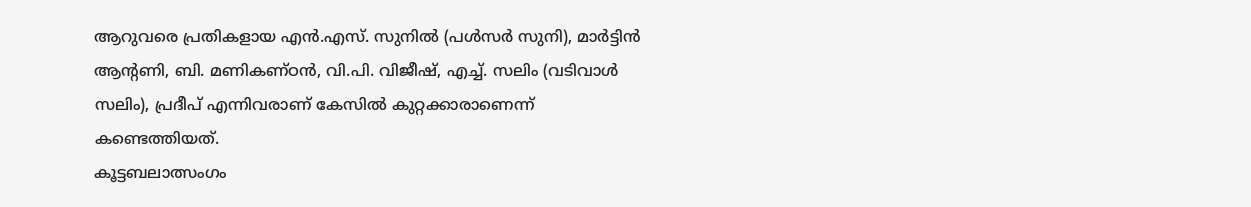ആറുവരെ പ്രതികളായ എൻ.എസ്. സുനിൽ (പൾസർ സുനി), മാർട്ടിൻ ആന്റണി, ബി. മണികണ്ഠൻ, വി.പി. വിജീഷ്, എച്ച്. സലിം (വടിവാൾ സലിം), പ്രദീപ് എന്നിവരാണ് കേസിൽ കുറ്റക്കാരാണെന്ന് കണ്ടെത്തിയത്.
കൂട്ടബലാത്സംഗം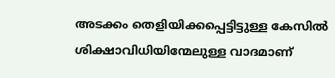അടക്കം തെളിയിക്കപ്പെട്ടിട്ടുള്ള കേസിൽ ശിക്ഷാവിധിയിന്മേലുള്ള വാദമാണ്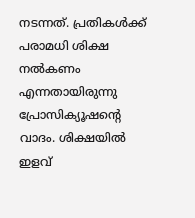നടന്നത്. പ്രതികൾക്ക് പരാമധി ശിക്ഷ നൽകണം എന്നതായിരുന്നു പ്രോസിക്യൂഷന്റെ വാദം. ശിക്ഷയിൽ ഇളവ്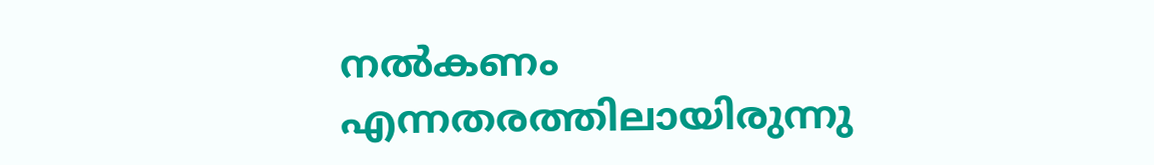നൽകണം എന്നതരത്തിലായിരുന്നു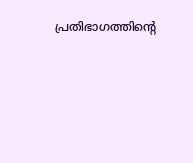പ്രതിഭാഗത്തിന്റെ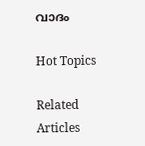വാദം

Hot Topics

Related Articles